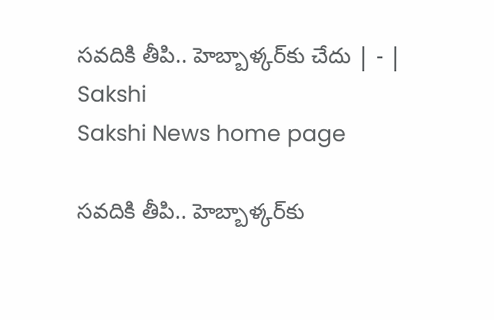సవదికి తీపి.. హెబ్బాళ్కర్‌కు చేదు | - | Sakshi
Sakshi News home page

సవదికి తీపి.. హెబ్బాళ్కర్‌కు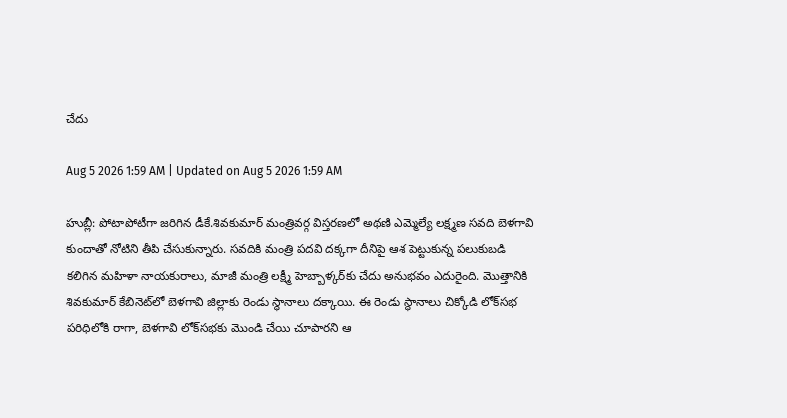చేదు

Aug 5 2026 1:59 AM | Updated on Aug 5 2026 1:59 AM

హుబ్లీ: పోటాపోటీగా జరిగిన డీకే.శివకుమార్‌ మంత్రివర్గ విస్తరణలో అథణి ఎమ్మెల్యే లక్ష్మణ సవది బెళగావి కుందాతో నోటిని తీపి చేసుకున్నారు. సవదికి మంత్రి పదవి దక్కగా దీనిపై ఆశ పెట్టుకున్న పలుకుబడి కలిగిన మహిళా నాయకురాలు, మాజీ మంత్రి లక్ష్మీ హెబ్బాళ్కర్‌కు చేదు అనుభవం ఎదురైంది. మొత్తానికి శివకుమార్‌ కేబినెట్‌లో బెళగావి జిల్లాకు రెండు స్థానాలు దక్కాయి. ఈ రెండు స్థానాలు చిక్కోడి లోక్‌సభ పరిధిలోకి రాగా, బెళగావి లోక్‌సభకు మొండి చేయి చూపారని ఆ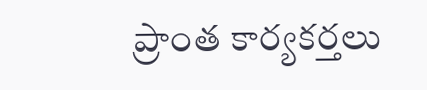ప్రాంత కార్యకర్తలు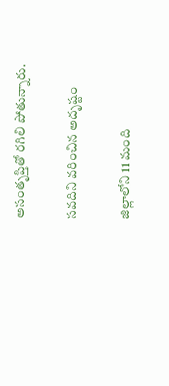అసంతృప్తితో రగిలి పోతున్నారు.

సవదిని వరించిన అదృష్టం

జిల్లాలోని 11 మంది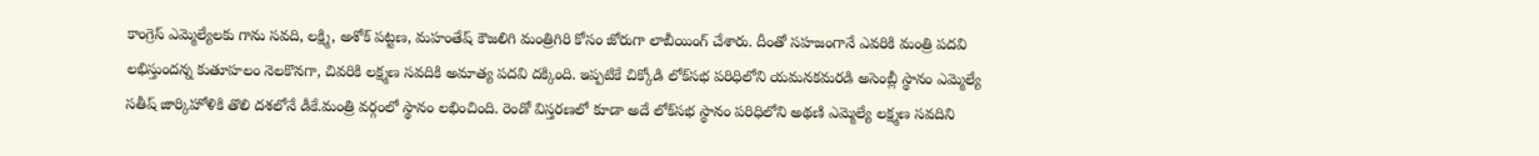కాంగ్రెస్‌ ఎమ్మెల్యేలకు గాను సవది, లక్ష్మి, అశోక్‌ పట్టణ, మహంతేష్‌ కౌజలిగి మంత్రిగిరి కోసం జోరుగా లాబీయింగ్‌ చేశారు. దీంతో సహజంగానే ఎవరికి మంత్రి పదవి లభిస్తుందన్న కుతూహలం నెలకొనగా, చివరికి లక్ష్మణ సవదికి అమాత్య పదవి దక్కింది. ఇప్పటికే చిక్కోడి లోక్‌సభ పరిధిలోని యమనకమరడి అసెంబ్లీ స్థానం ఎమ్మెల్యే సతీష్‌ జార్కిహోళికి తొలి దశలోనే డీకే.మంత్రి వర్గంలో స్థానం లభించింది. రెండో విస్తరణలో కూడా అదే లోక్‌సభ స్థానం పరిధిలోని అథణి ఎమ్మెల్యే లక్ష్మణ సవదిని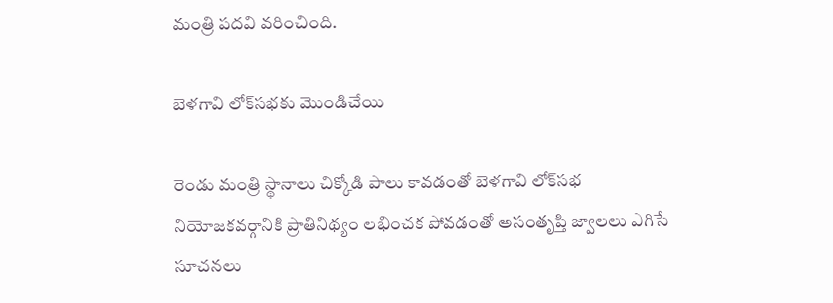మంత్రి పదవి వరించింది.

బెళగావి లోక్‌సభకు మొండిచేయి

రెండు మంత్రి స్థానాలు చిక్కోడి పాలు కావడంతో బెళగావి లోక్‌సభ నియోజకవర్గానికి ప్రాతినిథ్యం లభించక పోవడంతో అసంతృప్తి జ్వాలలు ఎగిసే సూచనలు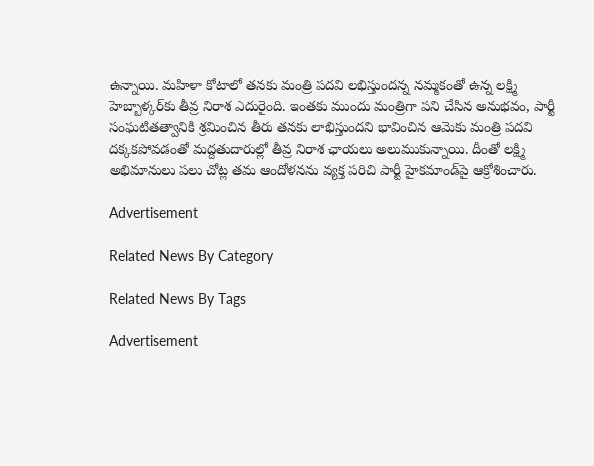ఉన్నాయి. మహిళా కోటాలో తనకు మంత్రి పదవి లభిస్తుందన్న నమ్మకంతో ఉన్న లక్ష్మి హెబ్బాళ్కర్‌కు తీవ్ర నిరాశ ఎదురైంది. ఇంతకు ముందు మంత్రిగా పని చేసిన అనుభవం, పార్టీ సంఘటితత్వానికి శ్రమించిన తీరు తనకు లాభిస్తుందని భావించిన ఆమెకు మంత్రి పదవి దక్కకపోవడంతో మద్దతుదారుల్లో తీవ్ర నిరాశ ఛాయలు అలుముకున్నాయి. దీంతో లక్ష్మి అభిమానులు పలు చోట్ల తమ ఆందోళనను వ్యక్త పరిచి పార్టీ హైకమాండ్‌పై ఆక్రోశించారు.

Advertisement

Related News By Category

Related News By Tags

Advertisement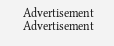Advertisement
Advertisement